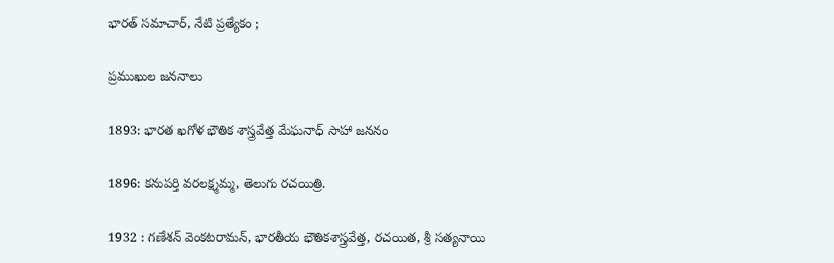భారత్ సమాచార్, నేటి ప్రత్యేకం ;

ప్రముఖుల జననాలు

1893: భారత ఖగోళ భౌతిక శాస్త్రవేత్త మేఘనాధ్ సాహా జననం

1896: కనుపర్తి వరలక్ష్మమ్మ, తెలుగు రచయిత్రి.

1932 : గణేశన్ వెంకటరామన్, భారతీయ భౌతికశాస్త్రవేత్త, రచయిత, శ్రీ సత్యనాయి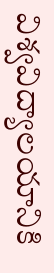విశ్వవిద్యాలయానికి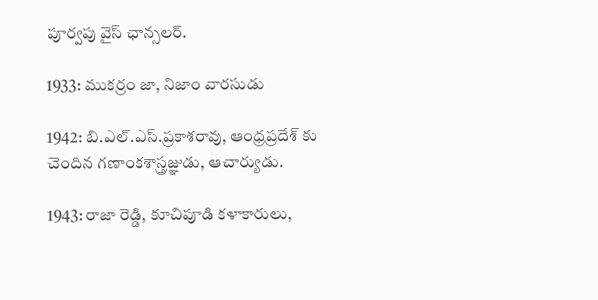పూర్వపు వైస్ ఛాన్సలర్.

1933: ముకర్రం జా, నిజాం వారసుడు

1942: బి.ఎల్.ఎస్.ప్రకాశరావు, ఆంధ్రప్రదేశ్ కు చెందిన గణాంకశాస్త్రజ్ఞుడు, ఆచార్యుడు.

1943: రాజా రెడ్డి, కూచిపూడి కళాకారులు,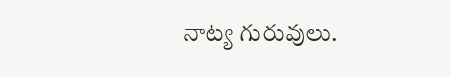నాట్య గురువులు.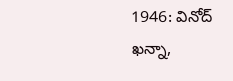1946: వినోద్ ఖన్నా,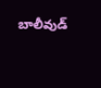బాలీవుడ్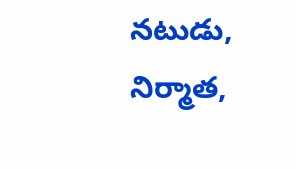నటుడు, నిర్మాత,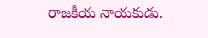రాజకీయ నాయకుడు.